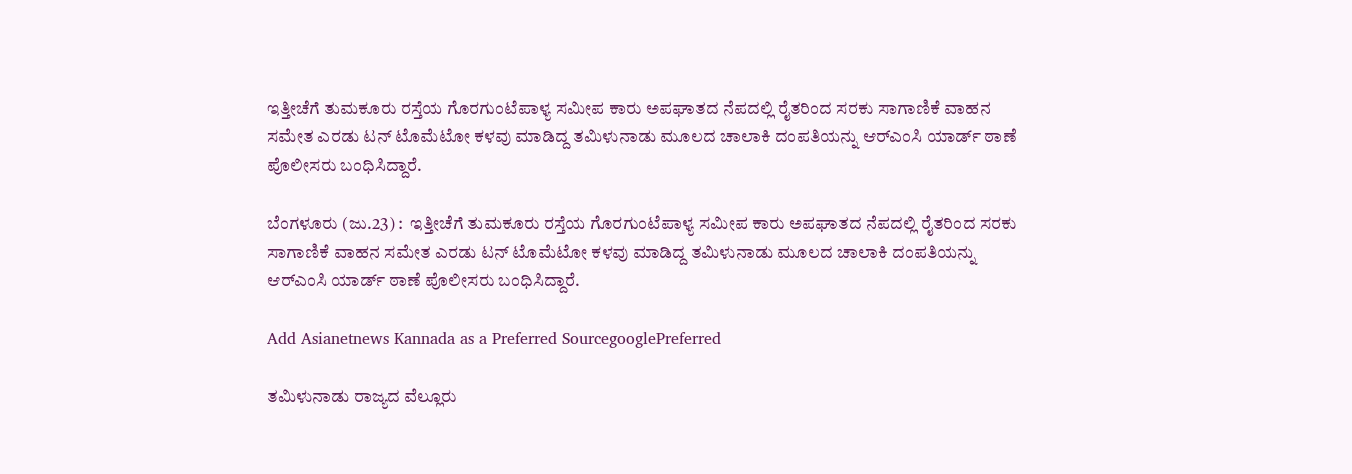ಇತ್ತೀಚೆಗೆ ತುಮಕೂರು ರಸ್ತೆಯ ಗೊರಗುಂಟೆಪಾಳ್ಯ ಸಮೀಪ ಕಾರು ಅಪಘಾತದ ನೆಪದಲ್ಲಿ ರೈತರಿಂದ ಸರಕು ಸಾಗಾಣಿಕೆ ವಾಹನ ಸಮೇತ ಎರಡು ಟನ್‌ ಟೊಮೆಟೋ ಕಳವು ಮಾಡಿದ್ದ ತಮಿಳುನಾಡು ಮೂಲದ ಚಾಲಾಕಿ ದಂಪತಿಯನ್ನು ಆರ್‌ಎಂಸಿ ಯಾರ್ಡ್‌ ಠಾಣೆ ಪೊಲೀಸರು ಬಂಧಿಸಿದ್ದಾರೆ.

ಬೆಂಗಳೂರು (ಜು.23) :  ಇತ್ತೀಚೆಗೆ ತುಮಕೂರು ರಸ್ತೆಯ ಗೊರಗುಂಟೆಪಾಳ್ಯ ಸಮೀಪ ಕಾರು ಅಪಘಾತದ ನೆಪದಲ್ಲಿ ರೈತರಿಂದ ಸರಕು ಸಾಗಾಣಿಕೆ ವಾಹನ ಸಮೇತ ಎರಡು ಟನ್‌ ಟೊಮೆಟೋ ಕಳವು ಮಾಡಿದ್ದ ತಮಿಳುನಾಡು ಮೂಲದ ಚಾಲಾಕಿ ದಂಪತಿಯನ್ನು ಆರ್‌ಎಂಸಿ ಯಾರ್ಡ್‌ ಠಾಣೆ ಪೊಲೀಸರು ಬಂಧಿಸಿದ್ದಾರೆ.

Add Asianetnews Kannada as a Preferred SourcegooglePreferred

ತಮಿಳುನಾಡು ರಾಜ್ಯದ ವೆಲ್ಲೂರು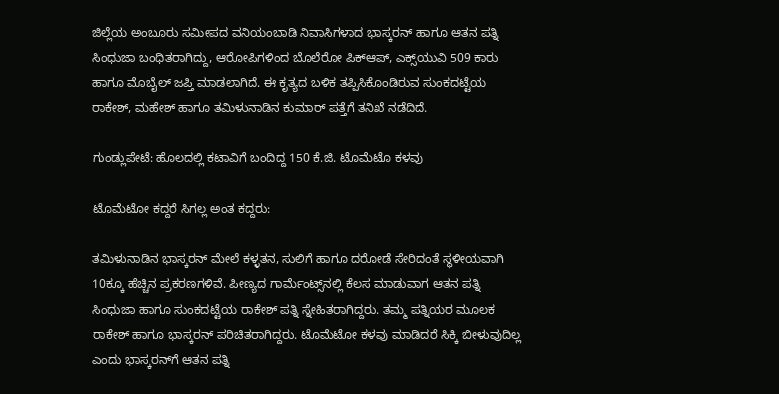ಜಿಲ್ಲೆಯ ಅಂಬೂರು ಸಮೀಪದ ವನಿಯಂಬಾಡಿ ನಿವಾಸಿಗಳಾದ ಭಾಸ್ಕರನ್‌ ಹಾಗೂ ಆತನ ಪತ್ನಿ ಸಿಂಧುಜಾ ಬಂಧಿತರಾಗಿದ್ದು, ಆರೋಪಿಗಳಿಂದ ಬೊಲೆರೋ ಪಿಕ್‌ಆಪ್‌, ಎಕ್ಸ್‌ಯುವಿ 509 ಕಾರು ಹಾಗೂ ಮೊಬೈಲ್‌ ಜಪ್ತಿ ಮಾಡಲಾಗಿದೆ. ಈ ಕೃತ್ಯದ ಬಳಿಕ ತಪ್ಪಿಸಿಕೊಂಡಿರುವ ಸುಂಕದಟ್ಟೆಯ ರಾಕೇಶ್‌, ಮಹೇಶ್‌ ಹಾಗೂ ತಮಿಳುನಾಡಿನ ಕುಮಾರ್‌ ಪತ್ತೆಗೆ ತನಿಖೆ ನಡೆದಿದೆ.

ಗುಂಡ್ಲುಪೇಟೆ: ಹೊಲದಲ್ಲಿ ಕಟಾವಿಗೆ ಬಂದಿದ್ದ 150 ಕೆ.ಜಿ. ಟೊಮೆಟೊ ಕಳವು

ಟೊಮೆಟೋ ಕದ್ದರೆ ಸಿಗಲ್ಲ ಅಂತ ಕದ್ದರು:

ತಮಿಳುನಾಡಿನ ಭಾಸ್ಕರನ್‌ ಮೇಲೆ ಕಳ್ಳತನ, ಸುಲಿಗೆ ಹಾಗೂ ದರೋಡೆ ಸೇರಿದಂತೆ ಸ್ಥಳೀಯವಾಗಿ 10ಕ್ಕೂ ಹೆಚ್ಚಿನ ಪ್ರಕರಣಗಳಿವೆ. ಪೀಣ್ಯದ ಗಾರ್ಮೆಂಟ್ಸ್‌ನಲ್ಲಿ ಕೆಲಸ ಮಾಡುವಾಗ ಆತನ ಪತ್ನಿ ಸಿಂಧುಜಾ ಹಾಗೂ ಸುಂಕದಟ್ಟೆಯ ರಾಕೇಶ್‌ ಪತ್ನಿ ಸ್ನೇಹಿತರಾಗಿದ್ದರು. ತಮ್ಮ ಪತ್ನಿಯರ ಮೂಲಕ ರಾಕೇಶ್‌ ಹಾಗೂ ಭಾಸ್ಕರನ್‌ ಪರಿಚಿತರಾಗಿದ್ದರು. ಟೊಮೆಟೋ ಕಳವು ಮಾಡಿದರೆ ಸಿಕ್ಕಿ ಬೀಳುವುದಿಲ್ಲ ಎಂದು ಭಾಸ್ಕರನ್‌ಗೆ ಆತನ ಪತ್ನಿ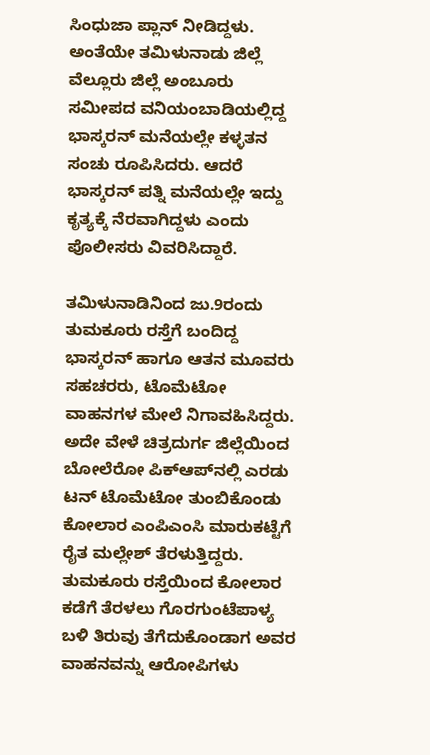ಸಿಂಧುಜಾ ಪ್ಲಾನ್‌ ನೀಡಿದ್ದಳು. ಅಂತೆಯೇ ತಮಿಳುನಾಡು ಜಿಲ್ಲೆ ವೆಲ್ಲೂರು ಜಿಲ್ಲೆ ಅಂಬೂರು ಸಮೀಪದ ವನಿಯಂಬಾಡಿಯಲ್ಲಿದ್ದ ಭಾಸ್ಕರನ್‌ ಮನೆಯಲ್ಲೇ ಕಳ್ಳತನ ಸಂಚು ರೂಪಿಸಿದರು. ಆದರೆ ಭಾಸ್ಕರನ್‌ ಪತ್ನಿ ಮನೆಯಲ್ಲೇ ಇದ್ದು ಕೃತ್ಯಕ್ಕೆ ನೆರವಾಗಿದ್ದಳು ಎಂದು ಪೊಲೀಸರು ವಿವರಿಸಿದ್ದಾರೆ.

ತಮಿಳುನಾಡಿನಿಂದ ಜು.9ರಂದು ತುಮಕೂರು ರಸ್ತೆಗೆ ಬಂದಿದ್ದ ಭಾಸ್ಕರನ್‌ ಹಾಗೂ ಆತನ ಮೂವರು ಸಹಚರರು, ಟೊಮೆಟೋ ವಾಹನಗಳ ಮೇಲೆ ನಿಗಾವಹಿಸಿದ್ದರು. ಅದೇ ವೇಳೆ ಚಿತ್ರದುರ್ಗ ಜಿಲ್ಲೆಯಿಂದ ಬೋಲೆರೋ ಪಿಕ್‌ಆಪ್‌ನಲ್ಲಿ ಎರಡು ಟನ್‌ ಟೊಮೆಟೋ ತುಂಬಿಕೊಂಡು ಕೋಲಾರ ಎಂಪಿಎಂಸಿ ಮಾರುಕಟ್ಟೆಗೆ ರೈತ ಮಲ್ಲೇಶ್‌ ತೆರಳುತ್ತಿದ್ದರು. ತುಮಕೂರು ರಸ್ತೆಯಿಂದ ಕೋಲಾರ ಕಡೆಗೆ ತೆರಳಲು ಗೊರಗುಂಟೆಪಾಳ್ಯ ಬಳಿ ತಿರುವು ತೆಗೆದುಕೊಂಡಾಗ ಅವರ ವಾಹನವನ್ನು ಆರೋಪಿಗಳು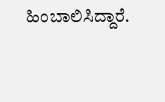ಹಿಂಬಾಲಿಸಿದ್ದಾರೆ.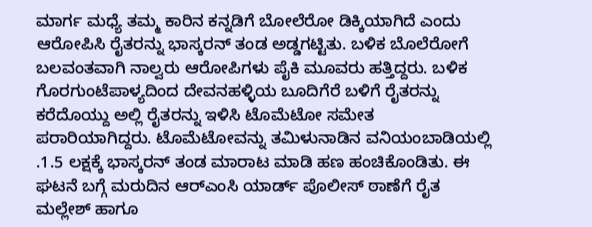ಮಾರ್ಗ ಮಧ್ಯೆ ತಮ್ಮ ಕಾರಿನ ಕನ್ನಡಿಗೆ ಬೋಲೆರೋ ಡಿಕ್ಕಿಯಾಗಿದೆ ಎಂದು ಆರೋಪಿಸಿ ರೈತರನ್ನು ಭಾಸ್ಕರನ್‌ ತಂಡ ಅಡ್ಡಗಟ್ಟಿತು. ಬಳಿಕ ಬೊಲೆರೋಗೆ ಬಲವಂತವಾಗಿ ನಾಲ್ವರು ಆರೋಪಿಗಳು ಪೈಕಿ ಮೂವರು ಹತ್ತಿದ್ದರು. ಬಳಿಕ ಗೊರಗುಂಟೆಪಾಳ್ಯದಿಂದ ದೇವನಹಳ್ಳಿಯ ಬೂದಿಗೆರೆ ಬಳಿಗೆ ರೈತರನ್ನು ಕರೆದೊಯ್ದು ಅಲ್ಲಿ ರೈತರನ್ನು ಇಳಿಸಿ ಟೊಮೆಟೋ ಸಮೇತ ಪರಾರಿಯಾಗಿದ್ದರು. ಟೊಮೆಟೋವನ್ನು ತಮಿಳುನಾಡಿನ ವನಿಯಂಬಾಡಿಯಲ್ಲಿ .1.5 ಲಕ್ಷಕ್ಕೆ ಭಾಸ್ಕರನ್‌ ತಂಡ ಮಾರಾಟ ಮಾಡಿ ಹಣ ಹಂಚಿಕೊಂಡಿತು. ಈ ಘಟನೆ ಬಗ್ಗೆ ಮರುದಿನ ಆರ್‌ಎಂಸಿ ಯಾರ್ಡ್‌ ಪೊಲೀಸ್‌ ಠಾಣೆಗೆ ರೈತ ಮಲ್ಲೇಶ್‌ ಹಾಗೂ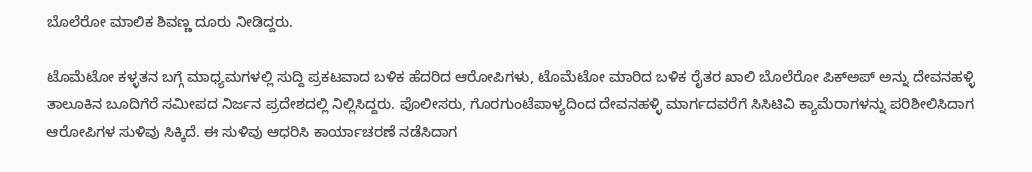ಬೊಲೆರೋ ಮಾಲಿಕ ಶಿವಣ್ಣ ದೂರು ನೀಡಿದ್ದರು.

ಟೊಮೆಟೋ ಕಳ್ಳತನ ಬಗ್ಗೆ ಮಾಧ್ಯಮಗಳಲ್ಲಿ ಸುದ್ದಿ ಪ್ರಕಟವಾದ ಬಳಿಕ ಹೆದರಿದ ಆರೋಪಿಗಳು, ಟೊಮೆಟೋ ಮಾರಿದ ಬಳಿಕ ರೈತರ ಖಾಲಿ ಬೊಲೆರೋ ಪಿಕ್‌ಅಪ್‌ ಅನ್ನು ದೇವನಹಳ್ಳಿ ತಾಲೂಕಿನ ಬೂದಿಗೆರೆ ಸಮೀಪದ ನಿರ್ಜನ ಪ್ರದೇಶದಲ್ಲಿ ನಿಲ್ಲಿಸಿದ್ದರು. ಪೊಲೀಸರು, ಗೊರಗುಂಟೆಪಾಳ್ಯದಿಂದ ದೇವನಹಳ್ಳಿ ಮಾರ್ಗದವರೆಗೆ ಸಿಸಿಟಿವಿ ಕ್ಯಾಮೆರಾಗಳನ್ನು ಪರಿಶೀಲಿಸಿದಾಗ ಆರೋಪಿಗಳ ಸುಳಿವು ಸಿಕ್ಕಿದೆ. ಈ ಸುಳಿವು ಆಧರಿಸಿ ಕಾರ್ಯಾಚರಣೆ ನಡೆಸಿದಾಗ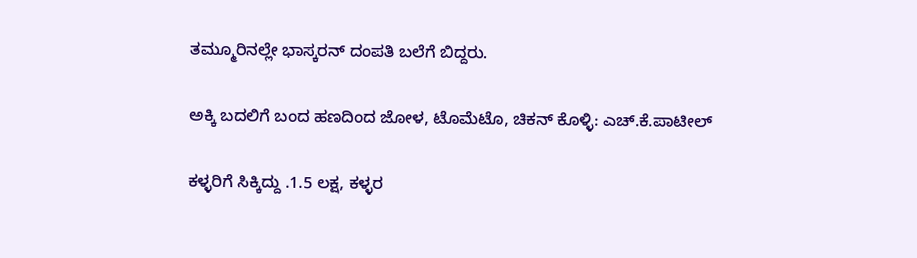ತಮ್ಮೂರಿನಲ್ಲೇ ಭಾಸ್ಕರನ್‌ ದಂಪತಿ ಬಲೆಗೆ ಬಿದ್ದರು.

ಅಕ್ಕಿ ಬದಲಿಗೆ ಬಂದ ಹಣದಿಂದ ಜೋಳ, ಟೊಮೆಟೊ, ಚಿಕನ್ ಕೊಳ್ಳಿ: ಎಚ್‌.ಕೆ.ಪಾಟೀಲ್‌

ಕಳ್ಳರಿಗೆ ಸಿಕ್ಕಿದ್ದು .1.5 ಲಕ್ಷ, ಕಳ್ಳರ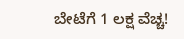ಬೇಟೆಗೆ 1 ಲಕ್ಷ ವೆಚ್ಚ!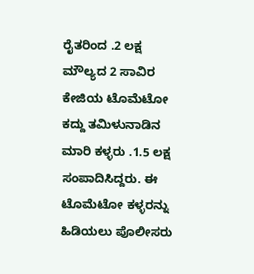ರೈತರಿಂದ .2 ಲಕ್ಷ ಮೌಲ್ಯದ 2 ಸಾವಿರ ಕೇಜಿಯ ಟೊಮೆಟೋ ಕದ್ದು ತಮಿಳುನಾಡಿನ ಮಾರಿ ಕಳ್ಳರು .1.5 ಲಕ್ಷ ಸಂಪಾದಿಸಿದ್ದರು. ಈ ಟೊಮೆಟೋ ಕಳ್ಳರನ್ನು ಹಿಡಿಯಲು ಪೊಲೀಸರು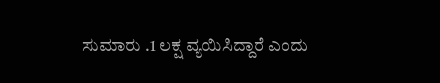ಸುಮಾರು .1 ಲಕ್ಷ ವ್ಯಯಿಸಿದ್ದಾರೆ ಎಂದು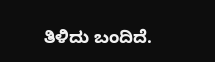ತಿಳಿದು ಬಂದಿದೆ.